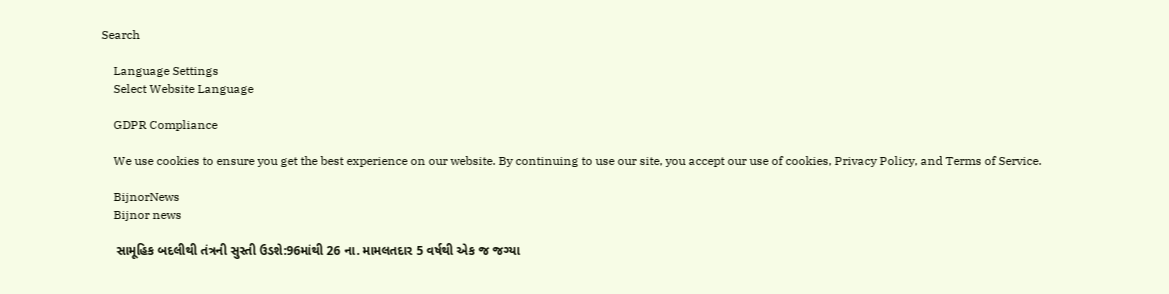Search

    Language Settings
    Select Website Language

    GDPR Compliance

    We use cookies to ensure you get the best experience on our website. By continuing to use our site, you accept our use of cookies, Privacy Policy, and Terms of Service.

    BijnorNews
    Bijnor news

    સામૂહિક બદલીથી તંત્રની સુસ્તી ઉડશે:96માંથી 26 ના. મામલતદાર 5 વર્ષથી એક જ જગ્યા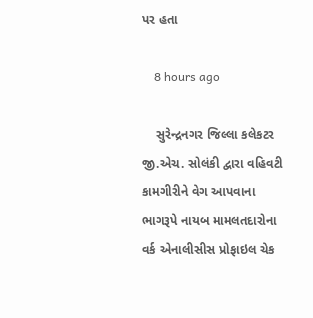પર હતા

    8 hours ago

    સુરેન્દ્રનગર જિલ્લા કલેકટર જી.એચ. સોલંકી દ્વારા વહિવટી કામગીરીને વેગ આપવાના ભાગરૂપે નાયબ મામલતદારોના વર્ક એનાલીસીસ પ્રોફાઇલ ચેક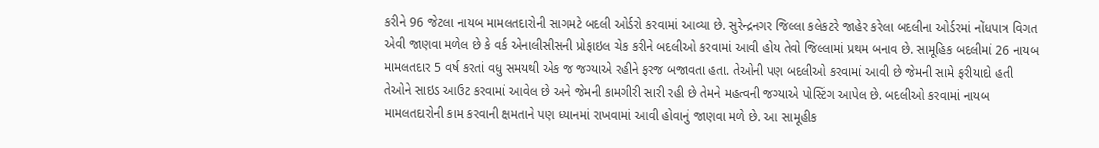કરીને 96 જેટલા નાયબ મામલતદારોની સાગમટે બદલી ઓર્ડરો કરવામાં આવ્યા છે. સુરેન્દ્રનગર જિલ્લા કલેકટરે જાહેર કરેલા બદલીના ઓર્ડરમાં નોંધપાત્ર વિગત એવી જાણવા મળેલ છે કે વર્ક એનાલીસીસની પ્રોફાઇલ ચેક કરીને બદલીઓ કરવામાં આવી હોય તેવો જિલ્લામાં પ્રથમ બનાવ છે. સામૂહિક બદલીમાં 26 નાયબ મામલતદાર 5 વર્ષ કરતાં વધુ સમયથી એક જ જગ્યાએ રહીને ફરજ બજાવતા હતા. તેઓની પણ બદલીઓ કરવામાં આવી છે જેમની સામે ફરીયાદો હતી તેઓને સાઇડ આઉટ કરવામાં આવેલ છે અને જેમની કામગીરી સારી રહી છે તેમને મહત્વની જગ્યાએ પોસ્ટિંગ આપેલ છે. બદલીઓ કરવામાં નાયબ મામલતદારોની કામ કરવાની ક્ષમતાને પણ ધ્યાનમાં રાખવામાં આવી હોવાનું જાણવા મળે છે. આ સામૂહીક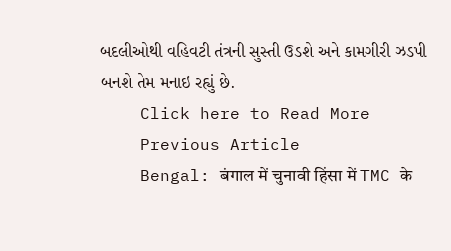બદલીઓથી વહિવટી તંત્રની સુસ્તી ઉડશે અને કામગીરી ઝડપી બનશે તેમ મનાઇ રહ્યું છે.
    Click here to Read More
    Previous Article
    Bengal: बंगाल में चुनावी हिंसा में TMC के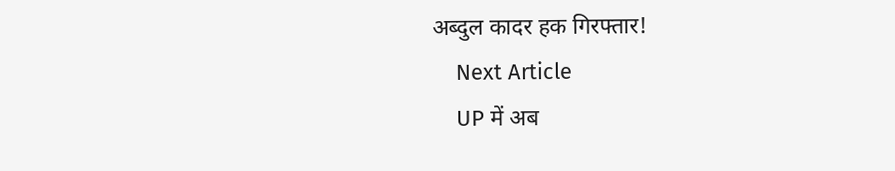अब्दुल कादर हक गिरफ्तार!
    Next Article
    UP में अब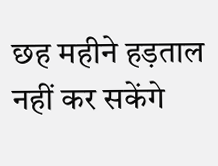छह महीने हड़ताल नहीं कर सकेंगे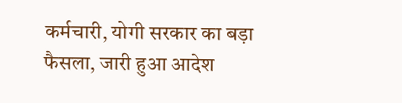कर्मचारी, योगी सरकार का बड़ा फैसला, जारी हुआ आदेश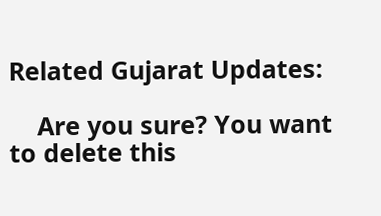Related Gujarat Updates:

    Are you sure? You want to delete this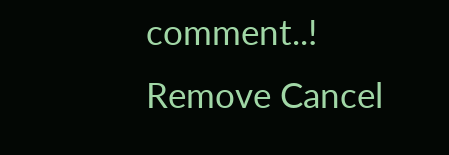comment..! Remove Cancel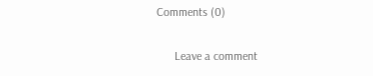Comments (0)

      Leave a comment